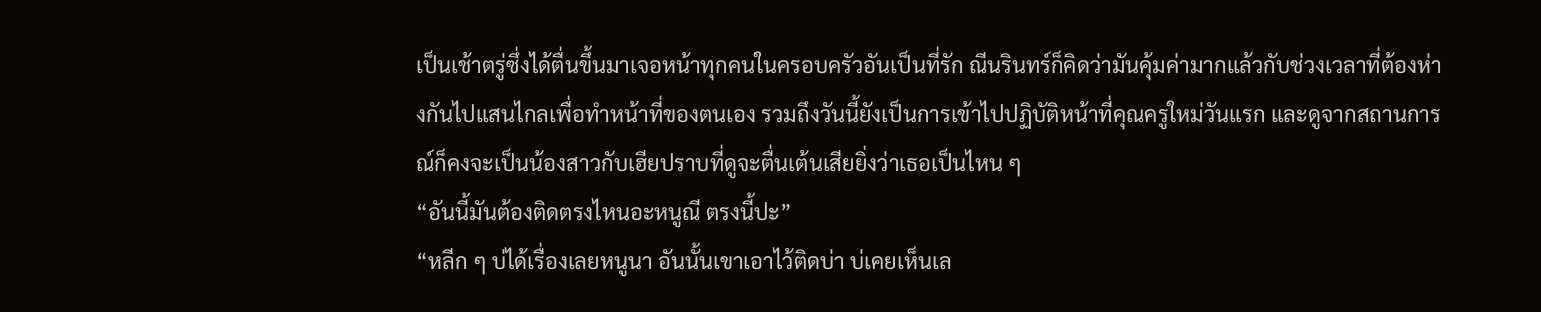เป็นเช้าตรู่ซึ่งได้ตื่นขึ้นมาเจอหน้าทุกคนในครอบครัวอันเป็นที่รัก ณีนรินทร์ก็คิดว่ามันคุ้มค่ามากแล้วกับช่วงเวลาที่ต้องห่างกันไปแสนไกลเพื่อทำหน้าที่ของตนเอง รวมถึงวันนี้ยังเป็นการเข้าไปปฏิบัติหน้าที่คุณครูใหม่วันแรก และดูจากสถานการณ์ก็คงจะเป็นน้องสาวกับเฮียปราบที่ดูจะตื่นเต้นเสียยิ่งว่าเธอเป็นไหน ๆ
“อันนี้มันต้องติดตรงไหนอะหนูณี ตรงนี้ปะ”
“หลีก ๆ บ่ได้เรื่องเลยหนูนา อันนั้นเขาเอาไว้ติดบ่า บ่เคยเห็นเล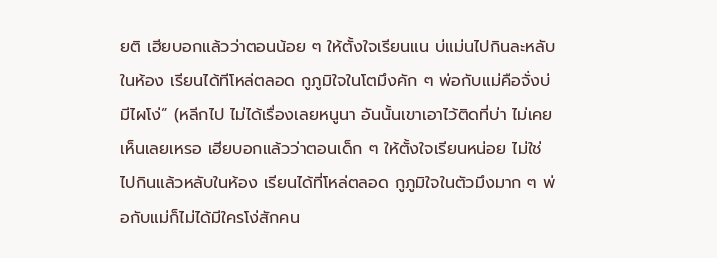ยติ เฮียบอกแล้วว่าตอนน้อย ๆ ให้ตั้งใจเรียนแน บ่แม่นไปกินละหลับในห้อง เรียนได้ทีโหล่ตลอด กูภูมิใจในโตมึงคัก ๆ พ่อกับแม่คือจั่งบ่มีไผโง่” (หลีกไป ไม่ได้เรื่องเลยหนูนา อันนั้นเขาเอาไว้ติดที่บ่า ไม่เคยเห็นเลยเหรอ เฮียบอกแล้วว่าตอนเด็ก ๆ ให้ตั้งใจเรียนหน่อย ไม่ใช่ไปกินแล้วหลับในห้อง เรียนได้ที่โหล่ตลอด กูภูมิใจในตัวมึงมาก ๆ พ่อกับแม่ก็ไม่ได้มีใครโง่สักคน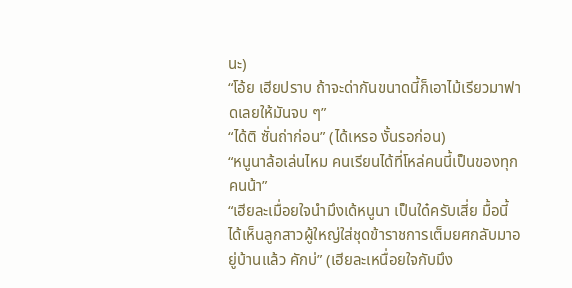นะ)
“โอ้ย เฮียปราบ ถ้าจะด่ากันขนาดนี้ก็เอาไม้เรียวมาฟาดเลยให้มันจบ ๆ”
“ได้ติ ซั่นถ่าก่อน” (ได้เหรอ งั้นรอก่อน)
“หนูนาล้อเล่นไหม คนเรียนได้ที่โหล่คนนี้เป็นของทุกคนน้า”
“เฮียละเมื่อยใจนำมึงเด้หนูนา เป็นใด๋ครับเสี่ย มื้อนี้ได้เห็นลูกสาวผู้ใหญ่ใส่ชุดข้าราชการเต็มยศกลับมาอยู่บ้านแล้ว คักบ่” (เฮียละเหนื่อยใจกับมึง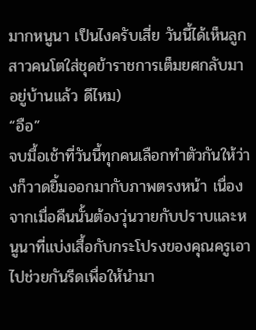มากหนูนา เป็นไงครับเสี่ย วันนี้ได้เห็นลูกสาวคนโตใส่ชุดข้าราชการเต็มยศกลับมาอยู่บ้านแล้ว ดีไหม)
“อือ”
จบมื้อเช้าที่วันนี้ทุกคนเลือกทำตัวกันให้ว่างก็วาดยิ้มออกมากับภาพตรงหน้า เนื่องจากเมื่อคืนนั้นต้องวุ่นวายกับปราบและหนูนาที่แบ่งเสื้อกับกระโปรงของคุณครูเอาไปช่วยกันรีดเพื่อให้นำมา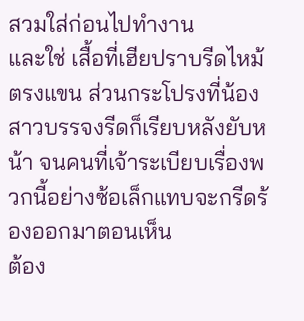สวมใส่ก่อนไปทำงาน
และใช่ เสื้อที่เฮียปราบรีดไหม้ตรงแขน ส่วนกระโปรงที่น้องสาวบรรจงรีดก็เรียบหลังยับหน้า จนคนที่เจ้าระเบียบเรื่องพวกนี้อย่างซ้อเล็กแทบจะกรีดร้องออกมาตอนเห็น
ต้อง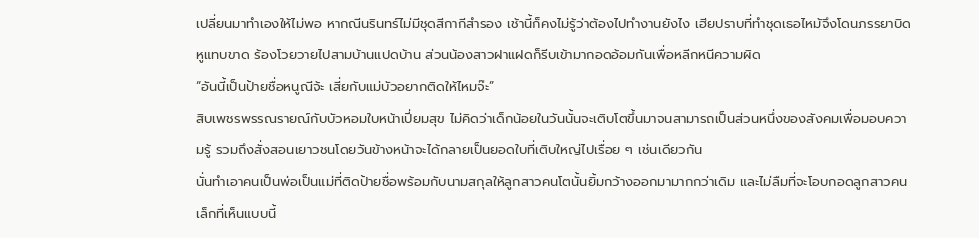เปลี่ยนมาทำเองให้ไม่พอ หากณีนรินทร์ไม่มีชุดสีกากีสํารอง เช้านี้ก็คงไม่รู้ว่าต้องไปทำงานยังไง เฮียปราบที่ทำชุดเธอไหม้จึงโดนภรรยาบิดหูแทบขาด ร้องโวยวายไปสามบ้านแปดบ้าน ส่วนน้องสาวฝาแฝดก็รีบเข้ามากอดอ้อมกันเพื่อหลีกหนีความผิด
“อันนี้เป็นป้ายชื่อหนูณีจ้ะ เสี่ยกับแม่บัวอยากติดให้ไหมจ๊ะ”
สิบเพชรพรรณรายณ์กับบัวหอมใบหน้าเปี่ยมสุข ไม่คิดว่าเด็กน้อยในวันนั้นจะเติบโตขึ้นมาจนสามารถเป็นส่วนหนึ่งของสังคมเพื่อมอบความรู้ รวมถึงสั่งสอนเยาวชนโดยวันข้างหน้าจะได้กลายเป็นยอดใบที่เติบใหญ่ไปเรื่อย ๆ เช่นเดียวกัน
นั่นทำเอาคนเป็นพ่อเป็นแม่ที่ติดป้ายชื่อพร้อมกับนามสกุลให้ลูกสาวคนโตนั้นยิ้มกว้างออกมามากกว่าเดิม และไม่ลืมที่จะโอบกอดลูกสาวคนเล็กที่เห็นแบบนี้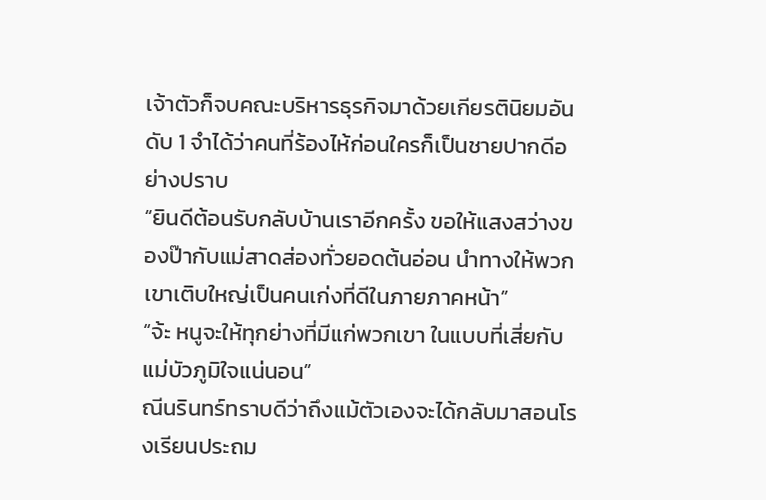เจ้าตัวก็จบคณะบริหารธุรกิจมาด้วยเกียรตินิยมอันดับ 1 จำได้ว่าคนที่ร้องไห้ก่อนใครก็เป็นชายปากดีอย่างปราบ
“ยินดีต้อนรับกลับบ้านเราอีกครั้ง ขอให้แสงสว่างของป๊ากับแม่สาดส่องทั่วยอดต้นอ่อน นำทางให้พวกเขาเติบใหญ่เป็นคนเก่งที่ดีในภายภาคหน้า”
“จ้ะ หนูจะให้ทุกย่างที่มีแก่พวกเขา ในแบบที่เสี่ยกับแม่บัวภูมิใจแน่นอน”
ณีนรินทร์ทราบดีว่าถึงแม้ตัวเองจะได้กลับมาสอนโรงเรียนประถม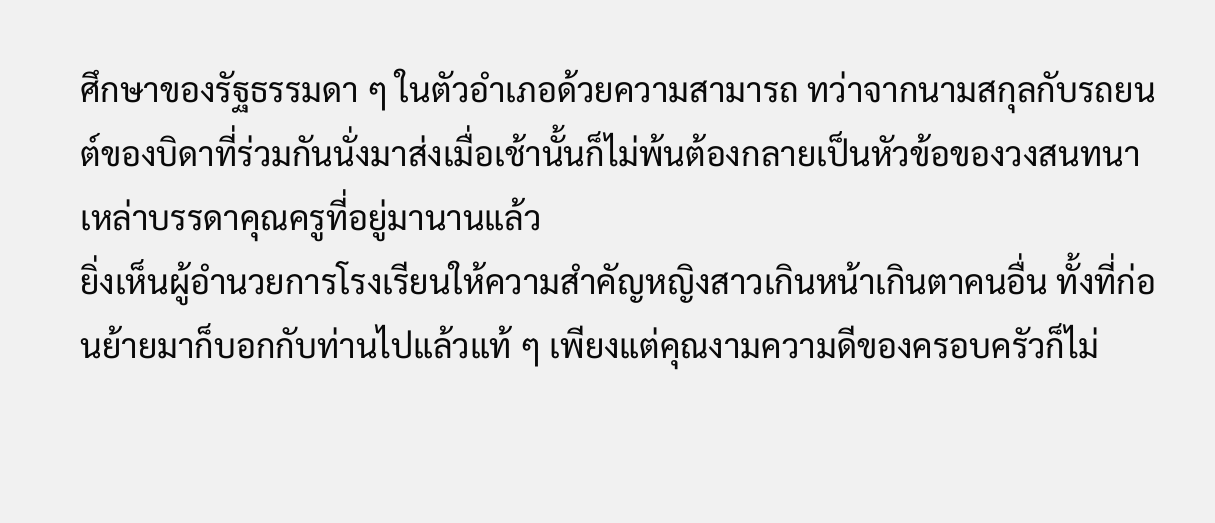ศึกษาของรัฐธรรมดา ๆ ในตัวอำเภอด้วยความสามารถ ทว่าจากนามสกุลกับรถยนต์ของบิดาที่ร่วมกันนั่งมาส่งเมื่อเช้านั้นก็ไม่พ้นต้องกลายเป็นหัวข้อของวงสนทนาเหล่าบรรดาคุณครูที่อยู่มานานแล้ว
ยิ่งเห็นผู้อำนวยการโรงเรียนให้ความสำคัญหญิงสาวเกินหน้าเกินตาคนอื่น ทั้งที่ก่อนย้ายมาก็บอกกับท่านไปแล้วแท้ ๆ เพียงแต่คุณงามความดีของครอบครัวก็ไม่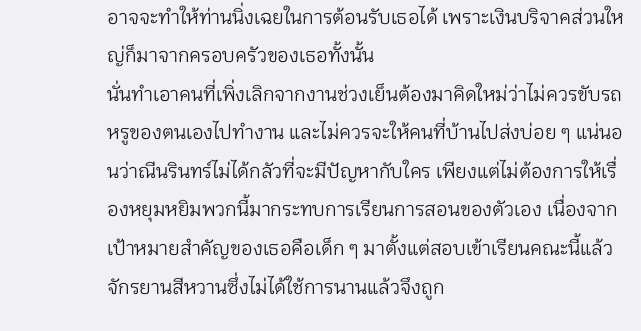อาจจะทำให้ท่านนิ่งเฉยในการต้อนรับเธอได้ เพราะเงินบริจาคส่วนใหญ่ก็มาจากครอบครัวของเธอทั้งนั้น
นั่นทำเอาคนที่เพิ่งเลิกจากงานช่วงเย็นต้องมาคิดใหม่ว่าไม่ควรขับรถหรูของตนเองไปทำงาน และไม่ควรจะให้คนที่บ้านไปส่งบ่อย ๆ แน่นอนว่าณีนรินทร์ไม่ได้กลัวที่จะมีปัญหากับใคร เพียงแต่ไม่ต้องการให้เรื่องหยุมหยิมพวกนี้มากระทบการเรียนการสอนของตัวเอง เนื่องจากเป้าหมายสำคัญของเธอคือเด็ก ๆ มาตั้งแต่สอบเข้าเรียนคณะนี้แล้ว
จักรยานสีหวานซึ่งไม่ได้ใช้การนานแล้วจึงถูก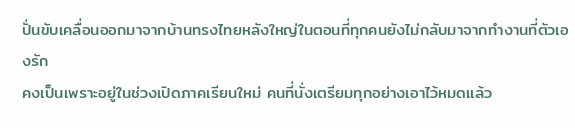ปั่นขับเคลื่อนออกมาจากบ้านทรงไทยหลังใหญ่ในตอนที่ทุกคนยังไม่กลับมาจากทำงานที่ตัวเองรัก
คงเป็นเพราะอยู่ในช่วงเปิดภาคเรียนใหม่ คนที่นั่งเตรียมทุกอย่างเอาไว้หมดแล้ว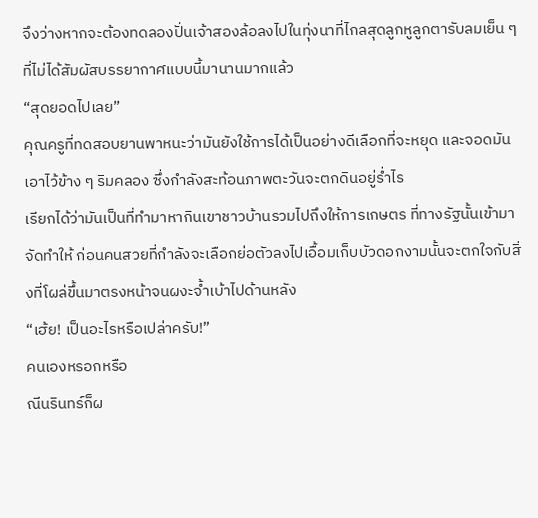จึงว่างหากจะต้องทดลองปั่นเจ้าสองล้อลงไปในทุ่งนาที่ไกลสุดลูกหูลูกตารับลมเย็น ๆ ที่ไม่ได้สัมผัสบรรยากาศแบบนี้มานานมากแล้ว
“สุดยอดไปเลย”
คุณครูที่ทดสอบยานพาหนะว่ามันยังใช้การได้เป็นอย่างดีเลือกที่จะหยุด และจอดมันเอาไว้ข้าง ๆ ริมคลอง ซึ่งกำลังสะท้อนภาพตะวันจะตกดินอยู่ร่ำไร
เรียกได้ว่ามันเป็นที่ทำมาหากินเขาชาวบ้านรวมไปถึงให้การเกษตร ที่ทางรัฐนั้นเข้ามาจัดทำให้ ก่อนคนสวยที่กำลังจะเลือกย่อตัวลงไปเอื้อมเก็บบัวดอกงามนั้นจะตกใจกับสิ่งที่โผล่ขึ้นมาตรงหน้าจนผงะจ้ำเบ้าไปด้านหลัง
“เฮ้ย! เป็นอะไรหรือเปล่าครับ!”
คนเองหรอกหรือ
ณีนรินทร์ก็ผ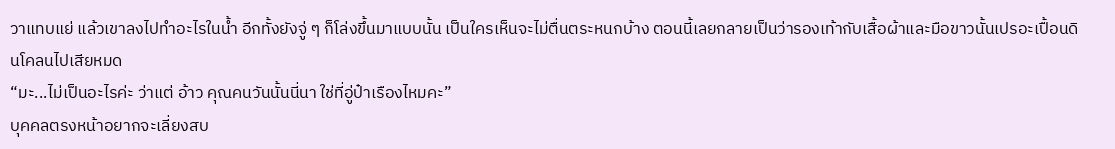วาแทบแย่ แล้วเขาลงไปทำอะไรในน้ำ อีกทั้งยังจู่ ๆ ก็โล่งขึ้นมาแบบนั้น เป็นใครเห็นจะไม่ตื่นตระหนกบ้าง ตอนนี้เลยกลายเป็นว่ารองเท้ากับเสื้อผ้าและมือขาวนั้นเปรอะเปื้อนดินโคลนไปเสียหมด
“มะ...ไม่เป็นอะไรค่ะ ว่าแต่ อ้าว คุณคนวันนั้นนี่นา ใช่ที่อู่ป๋าเรืองไหมคะ”
บุคคลตรงหน้าอยากจะเลี่ยงสบ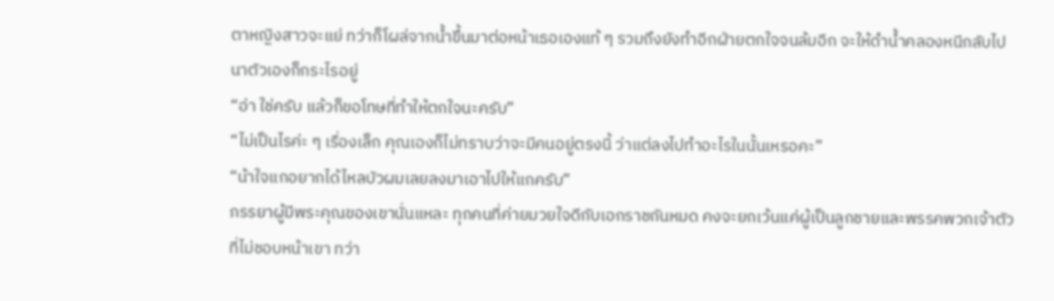ตาหญิงสาวจะแย่ ทว่าก็โผล่จากน้ำขึ้นมาต่อหน้าเธอเองแท้ ๆ รวมถึงยังทำอีกฝ่ายตกใจจนล้มอีก จะให้ดำน้ำคลองหนีกลับไปนาตัวเองก็กระไรอยู่
“อ่า ใช่ครับ แล้วก็ขอโทษที่ทำให้ตกใจนะครับ”
“ไม่เป็นไรค่ะ ๆ เรื่องเล็ก คุณเองก็ไม่ทราบว่าจะมีคนอยู่ตรงนี้ ว่าแต่ลงไปทำอะไรในนั้นเหรอคะ”
“น้าใจแกอยากได้ไหลบัวผมเลยลงมาเอาไปให้แกครับ”
ภรรยาผู้มีพระคุณของเขานั่นแหละ ทุกคนที่ค่ายมวยใจดีกับเอกราชกันหมด คงจะยกเว้นแค่ผู้เป็นลูกชายและพรรคพวกเจ้าตัวที่ไม่ชอบหน้าเขา ทว่า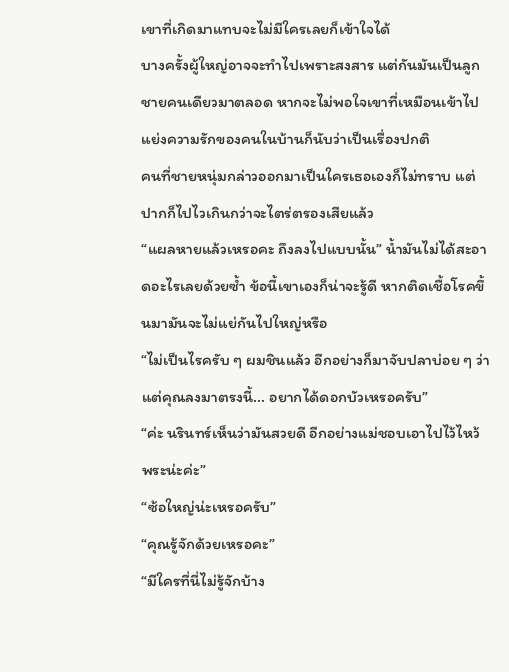เขาที่เกิดมาแทบจะไม่มีใครเลยก็เข้าใจได้
บางครั้งผู้ใหญ่อาจจะทำไปเพราะสงสาร แต่กันมันเป็นลูกชายคนเดียวมาตลอด หากจะไม่พอใจเขาที่เหมือนเข้าไปแย่งความรักของคนในบ้านก็นับว่าเป็นเรื่องปกติ
คนที่ชายหนุ่มกล่าวออกมาเป็นใครเธอเองก็ไม่ทราบ แต่ปากก็ไปไวเกินกว่าจะไตร่ตรองเสียแล้ว
“แผลหายแล้วเหรอคะ ถึงลงไปแบบนั้น” น้ำมันไม่ได้สะอาดอะไรเลยด้วยซ้ำ ข้อนี้เขาเองก็น่าจะรู้ดี หากติดเชื้อโรคขึ้นมามันจะไม่แย่กันไปใหญ่หรือ
“ไม่เป็นไรครับ ๆ ผมชินแล้ว อีกอย่างก็มาจับปลาบ่อย ๆ ว่าแต่คุณลงมาตรงนี้... อยากได้ดอกบัวเหรอครับ”
“ค่ะ นรินทร์เห็นว่ามันสวยดี อีกอย่างแม่ชอบเอาไปไว้ไหว้พระน่ะค่ะ”
“ซ้อใหญ่น่ะเหรอครับ”
“คุณรู้จักด้วยเหรอคะ”
“มีใครที่นี่ไม่รู้จักบ้าง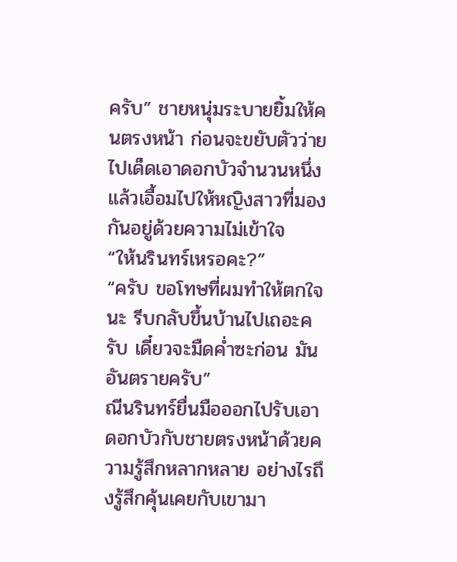ครับ” ชายหนุ่มระบายยิ้มให้คนตรงหน้า ก่อนจะขยับตัวว่ายไปเด็ดเอาดอกบัวจำนวนหนึ่งแล้วเอื้อมไปให้หญิงสาวที่มองกันอยู่ด้วยความไม่เข้าใจ
“ให้นรินทร์เหรอคะ?”
“ครับ ขอโทษที่ผมทำให้ตกใจนะ รีบกลับขึ้นบ้านไปเถอะครับ เดี๋ยวจะมืดค่ำซะก่อน มันอันตรายครับ”
ณีนรินทร์ยื่นมือออกไปรับเอาดอกบัวกับชายตรงหน้าด้วยความรู้สึกหลากหลาย อย่างไรถึงรู้สึกคุ้นเคยกับเขามา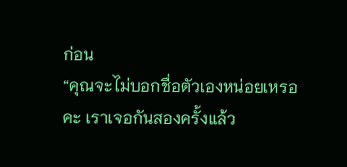ก่อน
“คุณจะไม่บอกชื่อตัวเองหน่อยเหรอคะ เราเจอกันสองครั้งแล้ว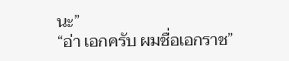นะ”
“อ่า เอกครับ ผมชื่อเอกราช”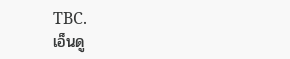TBC.
เอ็นดู